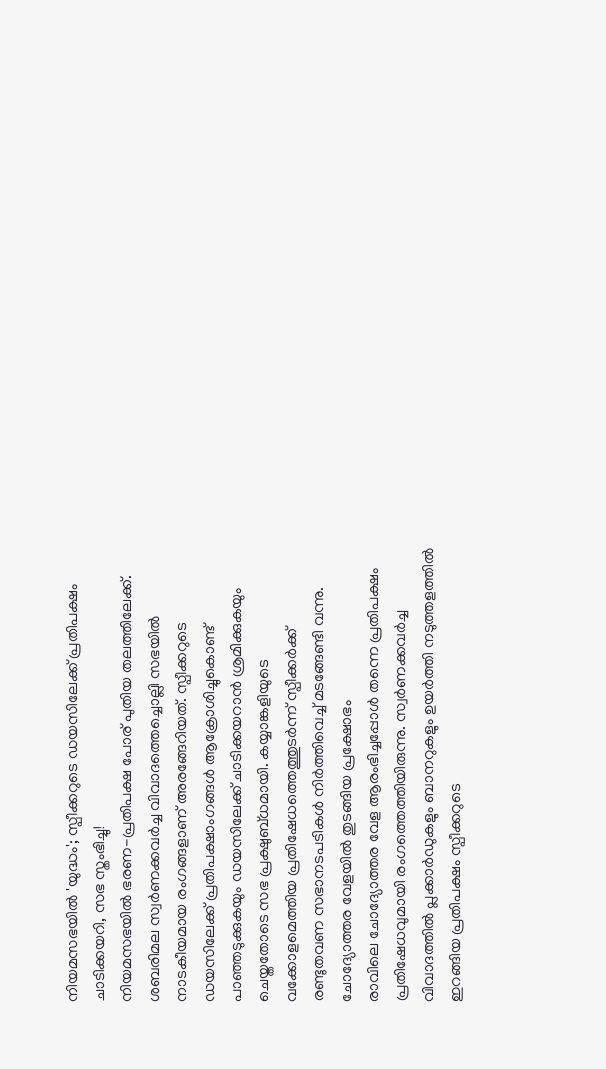നിയമസഭയിൽ 'യുദ്ധം'; സ്പീക്കറുടെ ഡയസിലേക്ക് പ്രതിപക്ഷം ചാടിക്കയറി, സഭ സ്തംഭിച്ചു!
നിയമസഭയിൽ ഭരണ-പ്രതിപക്ഷ പോര് പുതിയ തലത്തിലേക്ക്. ശബരിമല സ്വർണക്കവർച്ച വിവാദത്തെച്ചൊല്ലി സഭയിൽ നാടകീയമായ രംഗങ്ങളാണ് അരങ്ങേറിയത്. സ്പീക്കറുടെ ഡയസിലേക്ക് പ്രതിപക്ഷാംഗങ്ങൾ ആക്രോശിച്ചുകൊണ്ട് പാഞ്ഞടുക്കുകയും ഡയസിലേക്ക് ചാടിക്കയറാൻ ശ്രമിക്കുകയും ചെയ്തതോടെ സഭ പ്രക്ഷുബ്ധമായി. കയ്യാങ്കളിയുടെ വക്കോളമെത്തിയ പ്രതിഷേധത്തെത്തുടർന്ന് സ്പീക്കർക്ക് രണ്ടുതവണ സഭാനടപടികൾ നിർത്തിവെച്ച് മടങ്ങേണ്ടി വന്നു.
ചോദ്യോത്തര വേളയിൽ തുടങ്ങിയ പ്രക്ഷോഭം
രാവിലെ ചോദ്യോത്തര വേള ആരംഭിച്ചപ്പോൾ തന്നെ പ്രതിപക്ഷം പ്രതിഷേധവുമായി രംഗത്തെത്തിയിരുന്നു. സ്വർണക്കവർച്ച വിവാദത്തിൽ പ്ലക്കാർഡുകളും ബാനറുകളും ഉയർത്തി നടുത്തളത്തിൽ ഇറങ്ങിയ പ്രതിപക്ഷം സ്പീക്കറുടെ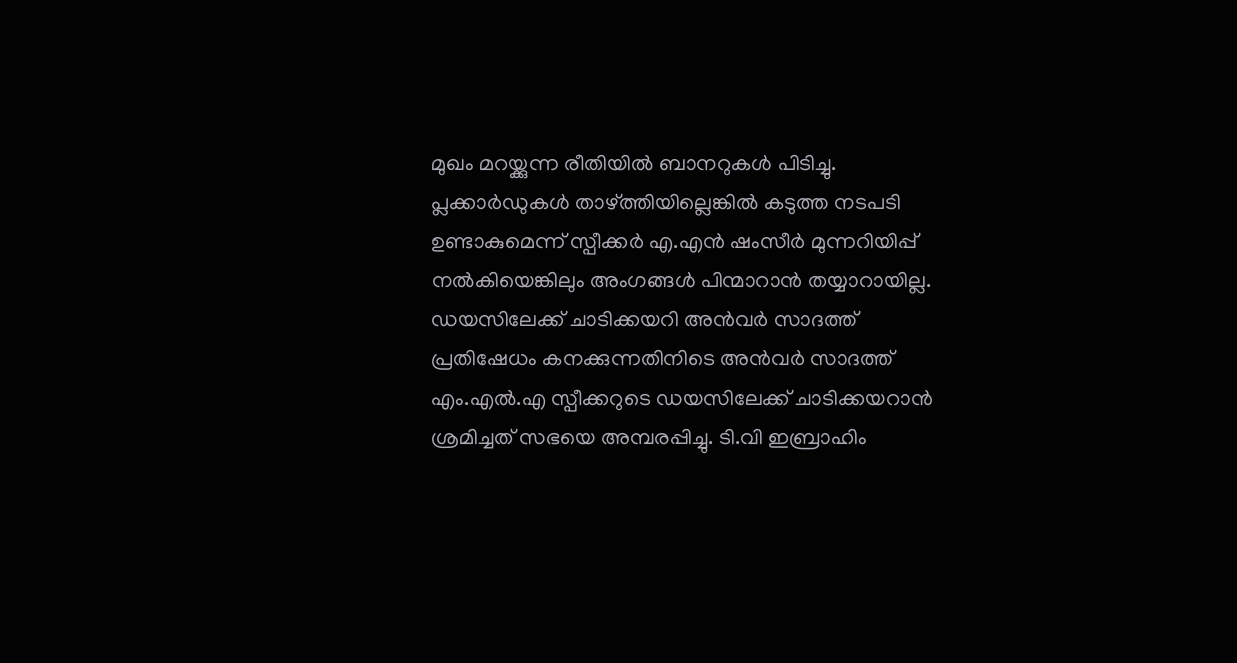മുഖം മറയ്ക്കുന്ന രീതിയിൽ ബാനറുകൾ പിടിച്ചു. പ്ലക്കാർഡുകൾ താഴ്ത്തിയില്ലെങ്കിൽ കടുത്ത നടപടി ഉണ്ടാകുമെന്ന് സ്പീക്കർ എ.എൻ ഷംസീർ മുന്നറിയിപ്പ് നൽകിയെങ്കിലും അംഗങ്ങൾ പിന്മാറാൻ തയ്യാറായില്ല.
ഡയസിലേക്ക് ചാടിക്കയറി അൻവർ സാദത്ത്
പ്രതിഷേധം കനക്കുന്നതിനിടെ അൻവർ സാദത്ത് എം.എൽ.എ സ്പീക്കറുടെ ഡയസിലേക്ക് ചാടിക്കയറാൻ ശ്രമിച്ചത് സഭയെ അമ്പരപ്പിച്ചു. ടി.വി ഇബ്രാഹിം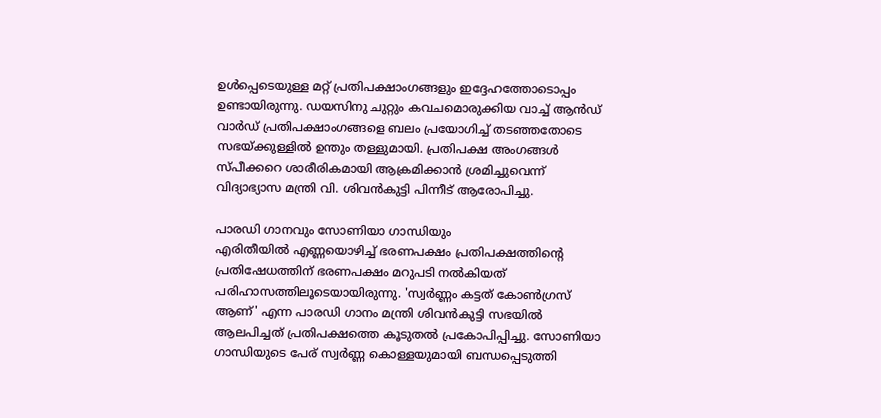ഉൾപ്പെടെയുള്ള മറ്റ് പ്രതിപക്ഷാംഗങ്ങളും ഇദ്ദേഹത്തോടൊപ്പം ഉണ്ടായിരുന്നു. ഡയസിനു ചുറ്റും കവചമൊരുക്കിയ വാച്ച് ആൻഡ് വാർഡ് പ്രതിപക്ഷാംഗങ്ങളെ ബലം പ്രയോഗിച്ച് തടഞ്ഞതോടെ സഭയ്ക്കുള്ളിൽ ഉന്തും തള്ളുമായി. പ്രതിപക്ഷ അംഗങ്ങൾ സ്പീക്കറെ ശാരീരികമായി ആക്രമിക്കാൻ ശ്രമിച്ചുവെന്ന് വിദ്യാഭ്യാസ മന്ത്രി വി. ശിവൻകുട്ടി പിന്നീട് ആരോപിച്ചു.

പാരഡി ഗാനവും സോണിയാ ഗാന്ധിയും
എരിതീയിൽ എണ്ണയൊഴിച്ച് ഭരണപക്ഷം പ്രതിപക്ഷത്തിന്റെ പ്രതിഷേധത്തിന് ഭരണപക്ഷം മറുപടി നൽകിയത് പരിഹാസത്തിലൂടെയായിരുന്നു. 'സ്വർണ്ണം കട്ടത് കോൺഗ്രസ് ആണ്' എന്ന പാരഡി ഗാനം മന്ത്രി ശിവൻകുട്ടി സഭയിൽ ആലപിച്ചത് പ്രതിപക്ഷത്തെ കൂടുതൽ പ്രകോപിപ്പിച്ചു. സോണിയാ ഗാന്ധിയുടെ പേര് സ്വർണ്ണ കൊള്ളയുമായി ബന്ധപ്പെടുത്തി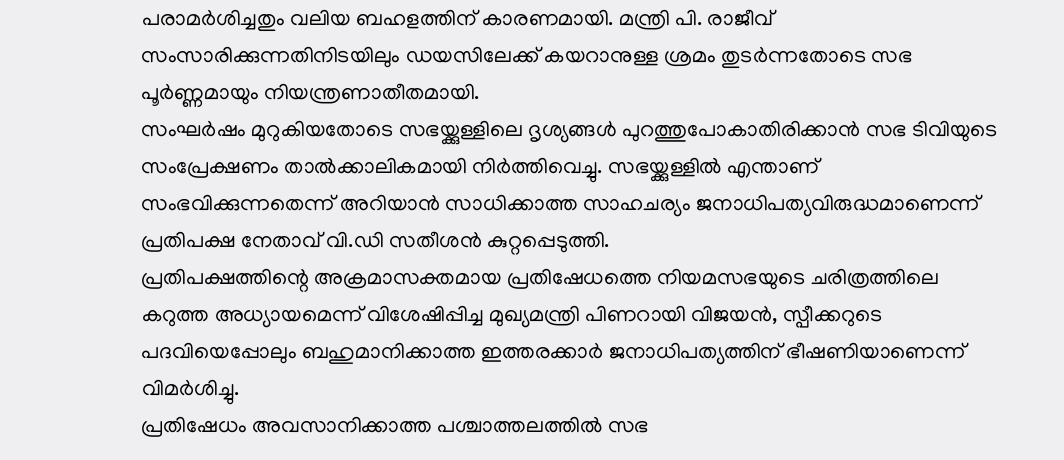പരാമർശിച്ചതും വലിയ ബഹളത്തിന് കാരണമായി. മന്ത്രി പി. രാജീവ് സംസാരിക്കുന്നതിനിടയിലും ഡയസിലേക്ക് കയറാനുള്ള ശ്രമം തുടർന്നതോടെ സഭ പൂർണ്ണമായും നിയന്ത്രണാതീതമായി.
സംഘർഷം മുറുകിയതോടെ സഭയ്ക്കുള്ളിലെ ദൃശ്യങ്ങൾ പുറത്തുപോകാതിരിക്കാൻ സഭ ടിവിയുടെ സംപ്രേക്ഷണം താൽക്കാലികമായി നിർത്തിവെച്ചു. സഭയ്ക്കുള്ളിൽ എന്താണ് സംഭവിക്കുന്നതെന്ന് അറിയാൻ സാധിക്കാത്ത സാഹചര്യം ജനാധിപത്യവിരുദ്ധമാണെന്ന് പ്രതിപക്ഷ നേതാവ് വി.ഡി സതീശൻ കുറ്റപ്പെടുത്തി.
പ്രതിപക്ഷത്തിന്റെ അക്രമാസക്തമായ പ്രതിഷേധത്തെ നിയമസഭയുടെ ചരിത്രത്തിലെ കറുത്ത അധ്യായമെന്ന് വിശേഷിപ്പിച്ച മുഖ്യമന്ത്രി പിണറായി വിജയൻ, സ്പീക്കറുടെ പദവിയെപ്പോലും ബഹുമാനിക്കാത്ത ഇത്തരക്കാർ ജനാധിപത്യത്തിന് ഭീഷണിയാണെന്ന് വിമർശിച്ചു.
പ്രതിഷേധം അവസാനിക്കാത്ത പശ്ചാത്തലത്തിൽ സഭ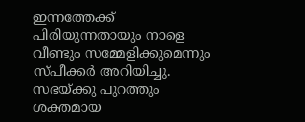ഇന്നത്തേക്ക് പിരിയുന്നതായും നാളെ വീണ്ടും സമ്മേളിക്കുമെന്നും സ്പീക്കർ അറിയിച്ചു. സഭയ്ക്കു പുറത്തും ശക്തമായ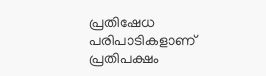പ്രതിഷേധ പരിപാടികളാണ് പ്രതിപക്ഷം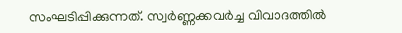സംഘടിപ്പിക്കുന്നത്. സ്വർണ്ണക്കവർച്ച വിവാദത്തിൽ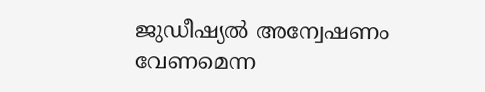ജുഡീഷ്യൽ അന്വേഷണം വേണമെന്ന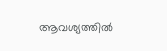ആവശ്യത്തിൽ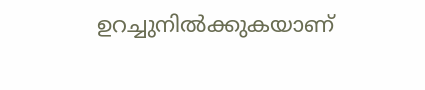ഉറച്ചുനിൽക്കുകയാണ്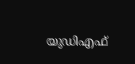യുഡിഎഫ്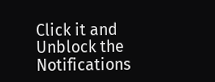Click it and Unblock the Notifications